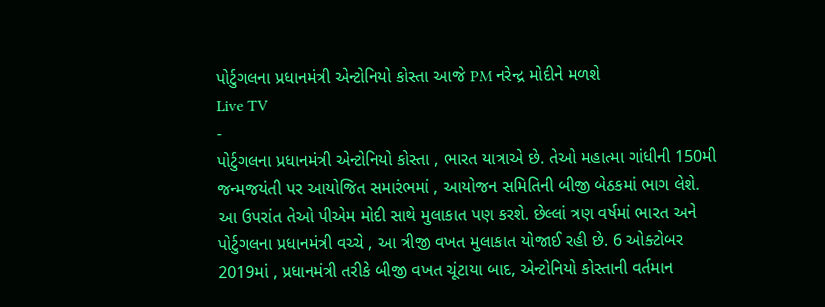પોર્ટુગલના પ્રધાનમંત્રી એન્ટોનિયો કોસ્તા આજે PM નરેન્દ્ર મોદીને મળશે
Live TV
-
પોર્ટુગલના પ્રધાનમંત્રી એન્ટોનિયો કોસ્તા , ભારત યાત્રાએ છે. તેઓ મહાત્મા ગાંધીની 150મી જન્મજયંતી પર આયોજિત સમારંભમાં , આયોજન સમિતિની બીજી બેઠકમાં ભાગ લેશે. આ ઉપરાંત તેઓ પીએમ મોદી સાથે મુલાકાત પણ કરશે. છેલ્લાં ત્રણ વર્ષમાં ભારત અને પોર્ટુગલના પ્રધાનમંત્રી વચ્ચે , આ ત્રીજી વખત મુલાકાત યોજાઈ રહી છે. 6 ઓક્ટોબર 2019માં , પ્રધાનમંત્રી તરીકે બીજી વખત ચૂંટાયા બાદ, એન્ટોનિયો કોસ્તાની વર્તમાન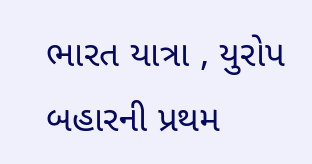ભારત યાત્રા , યુરોપ બહારની પ્રથમ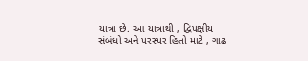યાત્રા છે. આ યાત્રાથી , દ્વિપક્ષીય સંબંધો અને પરસ્પર હિતો માટે , ગાઢ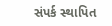સંપર્ક સ્થાપિત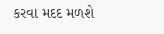કરવા મદદ મળશે